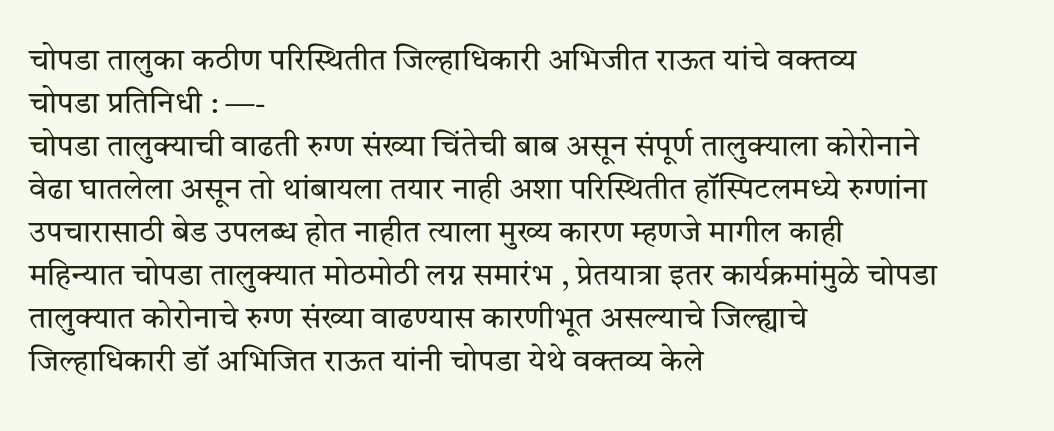चोपडा तालुका कठीण परिस्थितीत जिल्हाधिकारी अभिजीत राऊत यांचे वक्तव्य
चोपडा प्रतिनिधी : —-
चोपडा तालुक्याची वाढती रुग्ण संख्या चिंतेची बाब असून संपूर्ण तालुक्याला कोरोनाने वेढा घातलेला असून तो थांबायला तयार नाही अशा परिस्थितीत हॉस्पिटलमध्ये रुग्णांना उपचारासाठी बेड उपलब्ध होत नाहीत त्याला मुख्य कारण म्हणजे मागील काही महिन्यात चोपडा तालुक्यात मोठमोठी लग्न समारंभ , प्रेतयात्रा इतर कार्यक्रमांमुळे चोपडा तालुक्यात कोरोनाचे रुग्ण संख्या वाढण्यास कारणीभूत असल्याचे जिल्ह्याचे जिल्हाधिकारी डॉ अभिजित राऊत यांनी चोपडा येथे वक्तव्य केले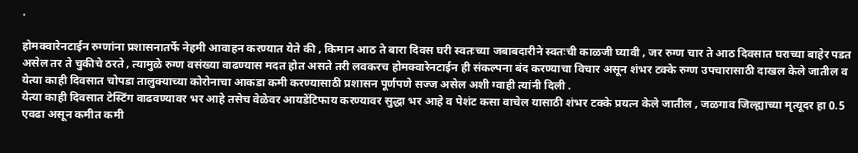.

होमक्वारेनटाईन रुग्णांना प्रशासनातर्फे नेहमी आवाहन करण्यात येते की , किमान आठ ते बारा दिवस घरी स्वतःच्या जबाबदारीने स्वतःची काळजी घ्यावी , जर रुग्ण चार ते आठ दिवसात घराच्या बाहेर पडत असेल तर ते चुकीचे ठरते , त्यामुळे रुग्ण वसंख्या वाढण्यास मदत होत असते तरी लवकरच होमक्वारेनटाईन ही संकल्पना बंद करण्याचा विचार असून शंभर टक्के रुग्ण उपचारासाठी दाखल केले जातील व येत्या काही दिवसात चोपडा तालुक्याच्या कोरोनाचा आकडा कमी करण्यासाठी प्रशासन पूर्णपणे सज्ज असेल अशी ग्वाही त्यांनी दिली .
येत्या काही दिवसात टेस्टिंग वाढवण्यावर भर आहे तसेच वेळेवर आयडेंटिफाय करण्यावर सुद्धा भर आहे व पेशंट कसा वाचेल यासाठी शंभर टक्के प्रयत्न केले जातील , जळगाव जिल्ह्याच्या मृत्यूदर हा 0.5 एवढा असून कमीत कमी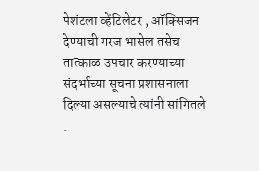पेशंटला व्हेंटिलेटर , ऑक्सिजन देण्याची गरज भासेल तसेच तात्काळ उपचार करण्याच्या संदर्भाच्या सूचना प्रशासनाला दिल्या असल्याचे त्यांनी सांगितले .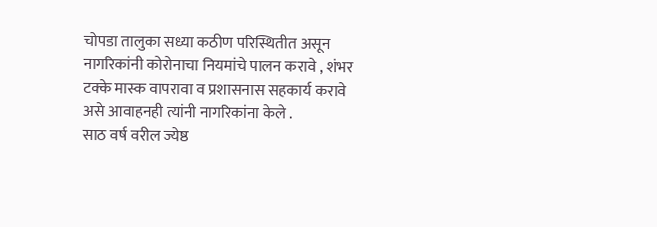चोपडा तालुका सध्या कठीण परिस्थितीत असून नागरिकांनी कोरोनाचा नियमांचे पालन करावे , शंभर टक्के मास्क वापरावा व प्रशासनास सहकार्य करावे असे आवाहनही त्यांनी नागरिकांना केले .
साठ वर्ष वरील ज्येष्ठ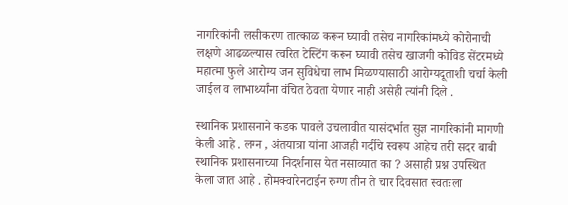नागरिकांनी लसीकरण तात्काळ करून घ्यावी तसेच नागरिकांमध्ये कोरोनाची लक्षणे आढळल्यास त्वरित टेस्टिंग करून घ्यावी तसेच खाजगी कोविड सेंटरमध्ये महात्मा फुले आरोग्य जन सुविधेचा लाभ मिळण्यासाठी आरोग्यदूताशी चर्चा केली जाईल व लाभार्थ्यांना वंचित ठेवता येणार नाही असेही त्यांनी दिले .

स्थानिक प्रशासनाने कडक पावले उचलावीत यासंदर्भात सुज्ञ नागरिकांनी मागणी केली आहे . लग्न , अंतयात्रा यांना आजही गर्दीचे स्वरूप आहेच तरी सदर बाबी स्थानिक प्रशासनाच्या निदर्शनास येत नसाव्यात का ? असाही प्रश्न उपस्थित केला जात आहे . होमक्वारेनटाईन रुग्ण तीन ते चार दिवसात स्वतःला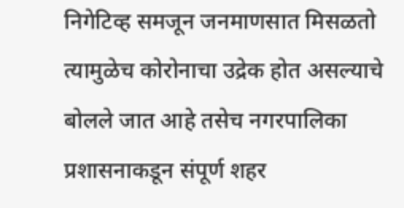निगेटिव्ह समजून जनमाणसात मिसळतो त्यामुळेच कोरोनाचा उद्रेक होत असल्याचे बोलले जात आहे तसेच नगरपालिका प्रशासनाकडून संपूर्ण शहर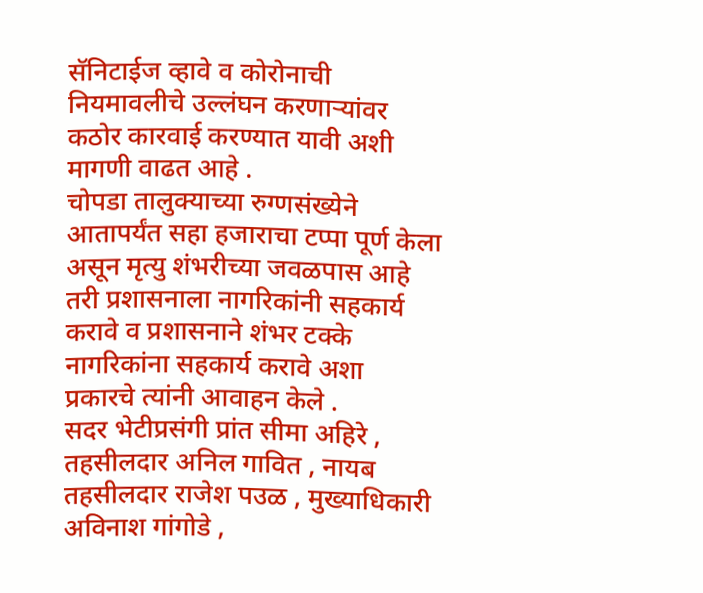सॅनिटाईज व्हावे व कोरोनाची नियमावलीचे उल्लंघन करणाऱ्यांवर कठोर कारवाई करण्यात यावी अशी मागणी वाढत आहे .
चोपडा तालुक्याच्या रुग्णसंख्येने आतापर्यंत सहा हजाराचा टप्पा पूर्ण केला असून मृत्यु शंभरीच्या जवळपास आहे तरी प्रशासनाला नागरिकांनी सहकार्य करावे व प्रशासनाने शंभर टक्के नागरिकांना सहकार्य करावे अशा प्रकारचे त्यांनी आवाहन केले .
सदर भेटीप्रसंगी प्रांत सीमा अहिरे , तहसीलदार अनिल गावित , नायब तहसीलदार राजेश पउळ , मुख्याधिकारी अविनाश गांगोडे ,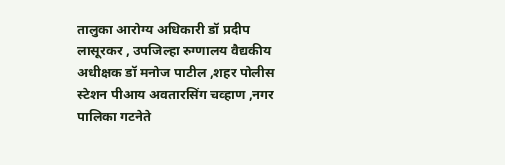तालुका आरोग्य अधिकारी डॉ प्रदीप लासूरकर , उपजिल्हा रुग्णालय वैद्यकीय अधीक्षक डॉ मनोज पाटील ,शहर पोलीस स्टेशन पीआय अवतारसिंग चव्हाण ,नगर पालिका गटनेते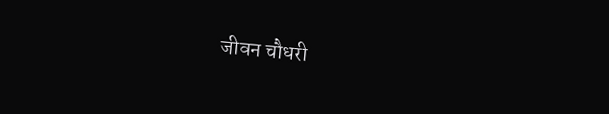जीवन चौधरी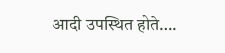आदी उपस्थित होते….